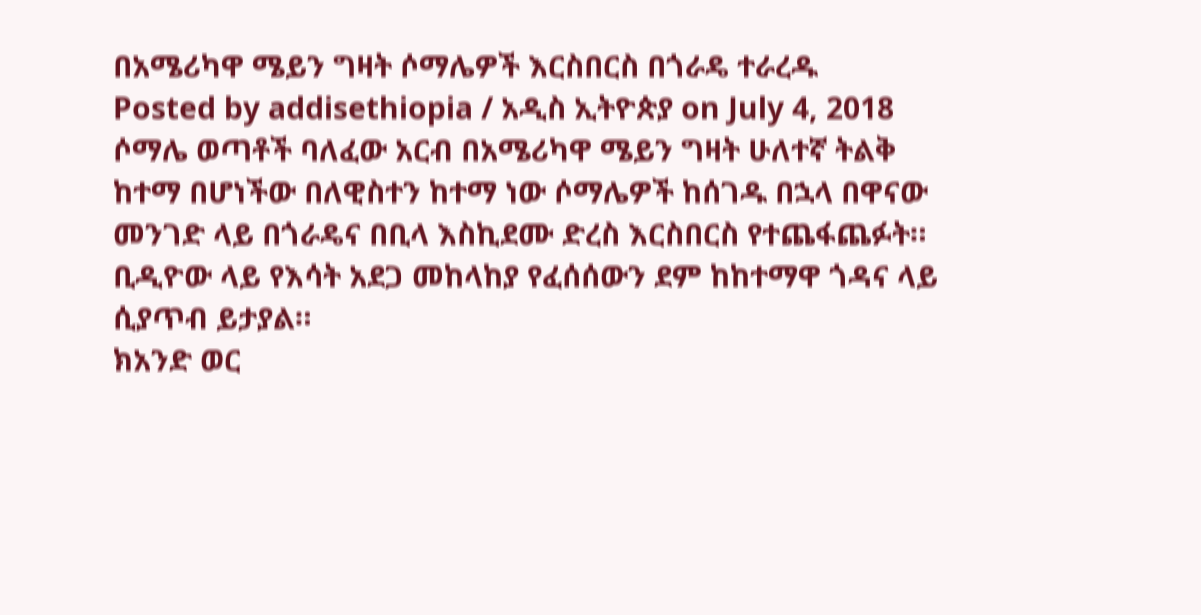በአሜሪካዋ ሜይን ግዛት ሶማሌዎች እርስበርስ በጎራዴ ተራረዱ
Posted by addisethiopia / አዲስ ኢትዮጵያ on July 4, 2018
ሶማሌ ወጣቶች ባለፈው አርብ በአሜሪካዋ ሜይን ግዛት ሁለተኛ ትልቅ ከተማ በሆነችው በለዊስተን ከተማ ነው ሶማሌዎች ከሰገዱ በኋላ በዋናው መንገድ ላይ በጎራዴና በቢላ እስኪደሙ ድረስ እርስበርስ የተጨፋጨፉት።
ቢዲዮው ላይ የእሳት አደጋ መከላከያ የፈሰሰውን ደም ከከተማዋ ጎዳና ላይ ሲያጥብ ይታያል።
ክአንድ ወር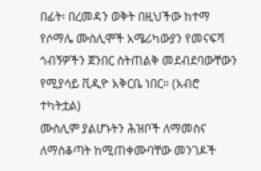በፊት፡ በረመዳን ወቅት በዚህችው ከተማ የሶማሌ ሙስሊሞች አሜሪካውያን የመናፍሻ ጎብኝዎችን ጀንበር ስትጠልቅ መደብደባውቸውን የሚያሳይ ቪዲዮ አቅርቤ ነበር። (አብሮ ተካትቷል)
ሙስሊም ያልሆኑትን ሕዝቦች ለማመስና ለማስቆጣት ከሚጠቀሙባቸው መንገዶች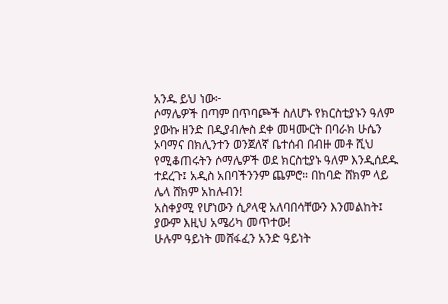አንዱ ይህ ነው፦
ሶማሌዎች በጣም በጥባጮች ስለሆኑ የክርስቲያኑን ዓለም ያውኩ ዘንድ በዲያብሎስ ደቀ መዛሙርት በባራክ ሁሴን ኦባማና በክሊንተን ወንጀለኛ ቤተሰብ በብዙ መቶ ሺህ የሚቆጠሩትን ሶማሌዎች ወደ ክርስቲያኑ ዓለም እንዲሰደዱ ተደረጉ፤ አዲስ አበባችንንም ጨምሮ። በከባድ ሸክም ላይ ሌላ ሸክም አከሉብን!
አስቀያሚ የሆነውን ሲዖላዊ አለባበሳቸውን እንመልከት፤ ያውም እዚህ አሜሪካ መጥተው!
ሁሉም ዓይነት መሸፋፈን አንድ ዓይነት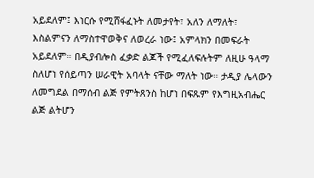አይደለም፤ እነርሱ የሚሸፋፈኑት ለመታየት፣ አለን ለማለት፣ እስልምናን ለማስተዋወቅና ለወረራ ነው፤ አምላክን በመፍራት አይደለም። በዲያብሎስ ፈቃድ ልጆች የሚፈለፍሉትም ለዚሁ ዓላማ ስለሆነ የሰይጣን ሠራዊት አባላት ናቸው ማለት ነው። ታዲያ ሌላውን ለመግደል በማሰብ ልጅ የምትጸንስ ከሆነ በፍጹም የእግዚአብሔር ልጅ ልትሆን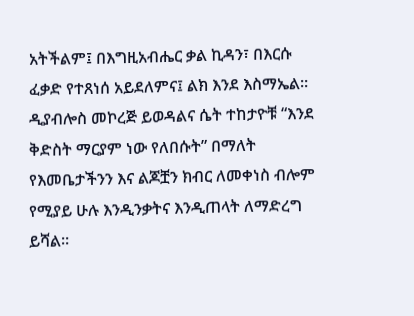አትችልም፤ በእግዚአብሔር ቃል ኪዳን፣ በእርሱ ፈቃድ የተጸነሰ አይደለምና፤ ልክ እንደ እስማኤል።
ዲያብሎስ መኮረጅ ይወዳልና ሴት ተከታዮቹ “እንደ ቅድስት ማርያም ነው የለበሱት” በማለት የእመቤታችንን እና ልጆቿን ክብር ለመቀነስ ብሎም የሚያይ ሁሉ እንዲንቃትና እንዲጠላት ለማድረግ ይሻል።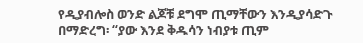የዲያብሎስ ወንድ ልጆቹ ደግሞ ጢማቸውን እንዲያሳድጉ በማድረግ፡ “ያው እንደ ቅዱሳን ነብያቱ ጢም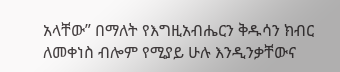አላቸው” በማለት የእግዚአብሔርን ቅዱሳን ክብር ለመቀነስ ብሎም የሚያይ ሁሉ እንዲንቃቸውና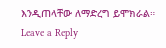እንዲጠላቸው ለማድረግ ይሞክራል።
Leave a Reply